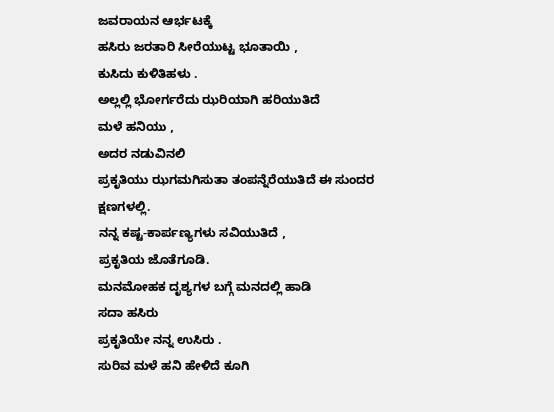ಜವರಾಯನ ಆರ್ಭಟಕ್ಕೆ
ಹಸಿರು ಜರತಾರಿ ಸೀರೆಯುಟ್ಟ ಭೂತಾಯಿ ,
ಕುಸಿದು ಕುಳಿತಿಹಳು .
ಅಲ್ಲಲ್ಲಿ ಭೋರ್ಗರೆದು ಝರಿಯಾಗಿ ಹರಿಯುತಿದೆ
ಮಳೆ ಹನಿಯು ,
ಅದರ ನಡುವಿನಲಿ
ಪ್ರಕೃತಿಯು ಝಗಮಗಿಸುತಾ ತಂಪನ್ನೆರೆಯುತಿದೆ ಈ ಸುಂದರ ಕ್ಷಣಗಳಲ್ಲಿ.
ನನ್ನ ಕಷ್ಟ-ಕಾರ್ಪಣ್ಯಗಳು ಸವಿಯುತಿದೆ ,
ಪ್ರಕೃತಿಯ ಜೊತೆಗೂಡಿ.
ಮನಮೋಹಕ ದೃಶ್ಯಗಳ ಬಗ್ಗೆ ಮನದಲ್ಲಿ ಹಾಡಿ
ಸದಾ ಹಸಿರು
ಪ್ರಕೃತಿಯೇ ನನ್ನ ಉಸಿರು .
ಸುರಿವ ಮಳೆ ಹನಿ ಹೇಳಿದೆ ಕೂಗಿ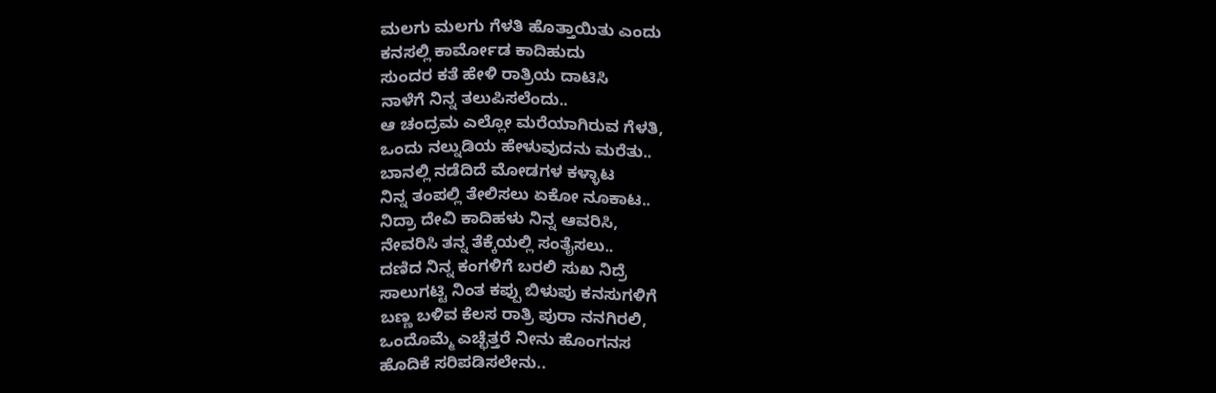ಮಲಗು ಮಲಗು ಗೆಳತಿ ಹೊತ್ತಾಯಿತು ಎಂದು
ಕನಸಲ್ಲಿ ಕಾರ್ಮೋಡ ಕಾದಿಹುದು
ಸುಂದರ ಕತೆ ಹೇಳಿ ರಾತ್ರಿಯ ದಾಟಿಸಿ
ನಾಳೆಗೆ ನಿನ್ನ ತಲುಪಿಸಲೆಂದು..
ಆ ಚಂದ್ರಮ ಎಲ್ಲೋ ಮರೆಯಾಗಿರುವ ಗೆಳತಿ,
ಒಂದು ನಲ್ನುಡಿಯ ಹೇಳುವುದನು ಮರೆತು..
ಬಾನಲ್ಲಿ ನಡೆದಿದೆ ಮೋಡಗಳ ಕಳ್ಳಾಟ
ನಿನ್ನ ತಂಪಲ್ಲಿ ತೇಲಿಸಲು ಏಕೋ ನೂಕಾಟ..
ನಿದ್ರಾ ದೇವಿ ಕಾದಿಹಳು ನಿನ್ನ ಆವರಿಸಿ,
ನೇವರಿಸಿ ತನ್ನ ತೆಕ್ಕೆಯಲ್ಲಿ ಸಂತೈಸಲು..
ದಣಿದ ನಿನ್ನ ಕಂಗಳಿಗೆ ಬರಲಿ ಸುಖ ನಿದ್ರೆ
ಸಾಲುಗಟ್ಟಿ ನಿಂತ ಕಪ್ಪು ಬಿಳುಪು ಕನಸುಗಳಿಗೆ
ಬಣ್ಣ ಬಳಿವ ಕೆಲಸ ರಾತ್ರಿ ಪುರಾ ನನಗಿರಲಿ,
ಒಂದೊಮ್ಮೆ ಎಚ್ಛೆತ್ತರೆ ನೀನು ಹೊಂಗನಸ
ಹೊದಿಕೆ ಸರಿಪಡಿಸಲೇನು..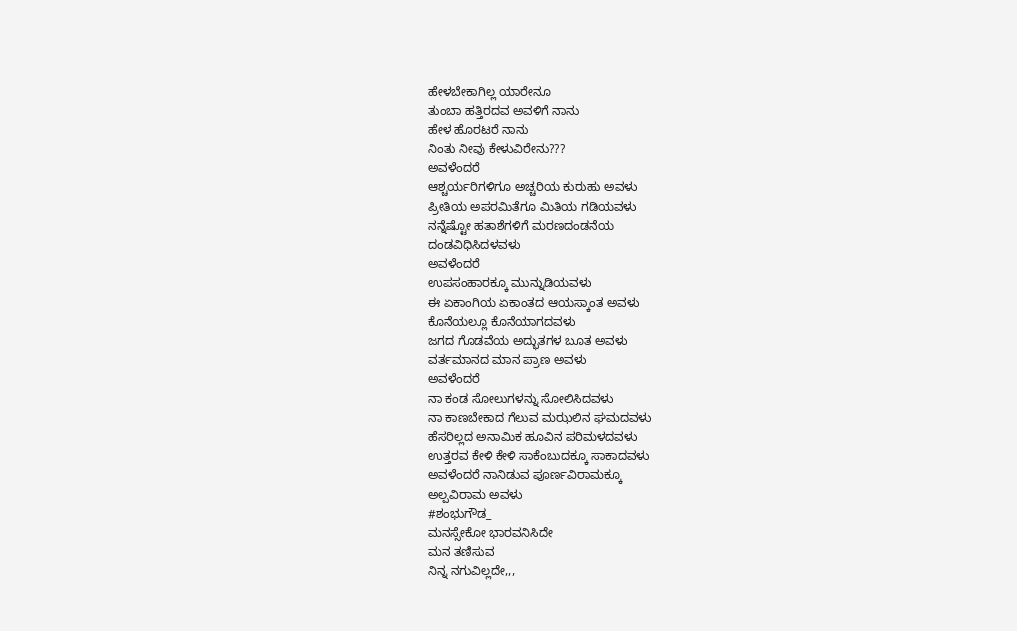ಹೇಳಬೇಕಾಗಿಲ್ಲ ಯಾರೇನೂ
ತುಂಬಾ ಹತ್ತಿರದವ ಅವಳಿಗೆ ನಾನು
ಹೇಳ ಹೊರಟರೆ ನಾನು
ನಿಂತು ನೀವು ಕೇಳುವಿರೇನು???
ಅವಳೆಂದರೆ
ಆಶ್ಚರ್ಯರಿಗಳಿಗೂ ಅಚ್ಚರಿಯ ಕುರುಹು ಅವಳು
ಪ್ರೀತಿಯ ಅಪರಮಿತೆಗೂ ಮಿತಿಯ ಗಡಿಯವಳು
ನನ್ನೆಷ್ಟೋ ಹತಾಶೆಗಳಿಗೆ ಮರಣದಂಡನೆಯ
ದಂಡವಿಧಿಸಿದಳವಳು
ಅವಳೆಂದರೆ
ಉಪಸಂಹಾರಕ್ಕೂ ಮುನ್ನುಡಿಯವಳು
ಈ ಏಕಾಂಗಿಯ ಏಕಾಂತದ ಆಯಸ್ಕಾಂತ ಅವಳು
ಕೊನೆಯಲ್ಲೂ ಕೊನೆಯಾಗದವಳು
ಜಗದ ಗೊಡವೆಯ ಅದ್ಭುತಗಳ ಬೂತ ಅವಳು
ವರ್ತಮಾನದ ಮಾನ ಪ್ರಾಣ ಅವಳು
ಅವಳೆಂದರೆ
ನಾ ಕಂಡ ಸೋಲುಗಳನ್ನು ಸೋಲಿಸಿದವಳು
ನಾ ಕಾಣಬೇಕಾದ ಗೆಲುವ ಮಝಲಿನ ಘಮದವಳು
ಹೆಸರಿಲ್ಲದ ಅನಾಮಿಕ ಹೂವಿನ ಪರಿಮಳದವಳು
ಉತ್ತರವ ಕೇಳಿ ಕೇಳಿ ಸಾಕೆಂಬುದಕ್ಕೂ ಸಾಕಾದವಳು
ಅವಳೆಂದರೆ ನಾನಿಡುವ ಪೂರ್ಣವಿರಾಮಕ್ಕೂ
ಅಲ್ಪವಿರಾಮ ಅವಳು
#ಶಂಭುಗೌಡ_
ಮನಸ್ಸೇಕೋ ಭಾರವನಿಸಿದೇ
ಮನ ತಣಿಸುವ
ನಿನ್ನ ನಗುವಿಲ್ಲದೇ,,,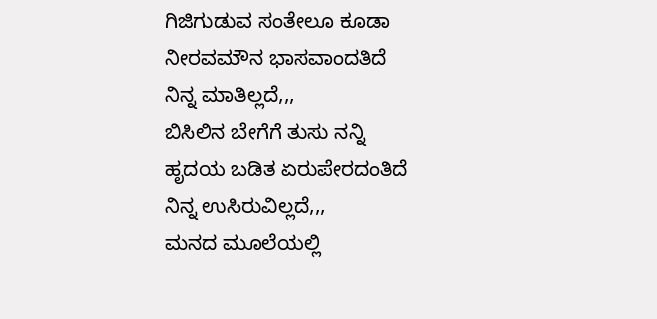ಗಿಜಿಗುಡುವ ಸಂತೇಲೂ ಕೂಡಾ
ನೀರವಮೌನ ಭಾಸವಾಂದತಿದೆ
ನಿನ್ನ ಮಾತಿಲ್ಲದೆ,,,
ಬಿಸಿಲಿನ ಬೇಗೆಗೆ ತುಸು ನನ್ನಿ
ಹೃದಯ ಬಡಿತ ಏರುಪೇರದಂತಿದೆ
ನಿನ್ನ ಉಸಿರುವಿಲ್ಲದೆ,,,
ಮನದ ಮೂಲೆಯಲ್ಲಿ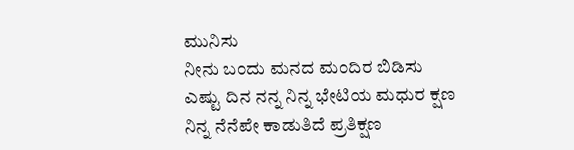ಮುನಿಸು
ನೀನು ಬಂದು ಮನದ ಮಂದಿರ ಬಿಡಿಸು
ಎಷ್ಟು ದಿನ ನನ್ನ ನಿನ್ನ ಭೇಟಿಯ ಮಧುರ ಕ್ಷಣ
ನಿನ್ನ ನೆನೆಪೇ ಕಾಡುತಿದೆ ಪ್ರತಿಕ್ಷಣ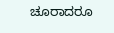ಚೂರಾದರೂ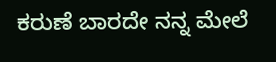ಕರುಣೆ ಬಾರದೇ ನನ್ನ ಮೇಲೆ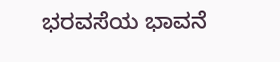ಭರವಸೆಯ ಭಾವನೆ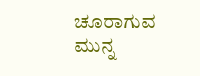ಚೂರಾಗುವ ಮುನ್ನ